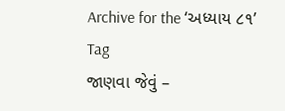Archive for the ‘અધ્યાય ૮૧’ Tag
જાણવા જેવું –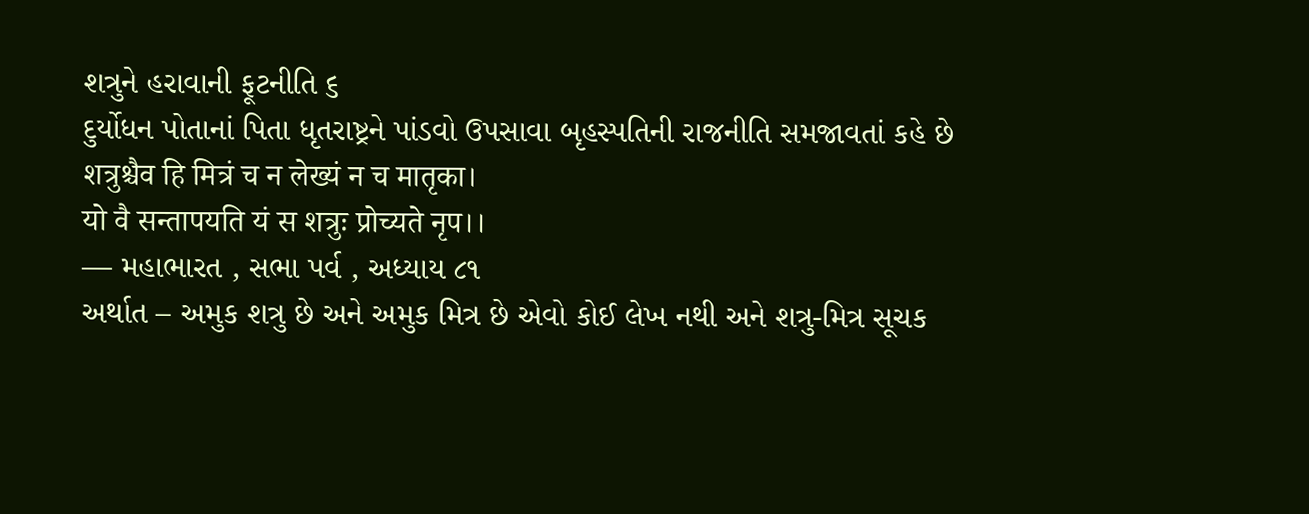શત્રુને હરાવાની ફૂટનીતિ ૬
દુર્યોધન પોતાનાં પિતા ધૃતરાષ્ટ્રને પાંડવો ઉપસાવા બૃહસ્પતિની રાજનીતિ સમજાવતાં કહે છે
शत्रुश्चैव हि मित्रं च न लेख्यं न च मातृका।
यो वै सन्तापयति यं स शत्रुः प्रोच्यते नृप।।
— મહાભારત , સભા પર્વ , અધ્યાય ૮૧
અર્થાત – અમુક શત્રુ છે અને અમુક મિત્ર છે એવો કોઈ લેખ નથી અને શત્રુ-મિત્ર સૂચક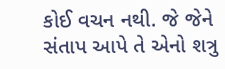કોઈ વચન નથી. જે જેને સંતાપ આપે તે એનો શત્રુ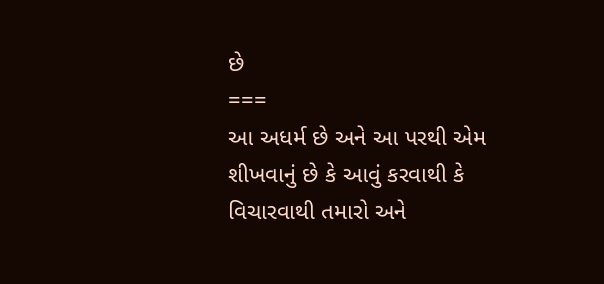છે
===
આ અધર્મ છે અને આ પરથી એમ શીખવાનું છે કે આવું કરવાથી કે વિચારવાથી તમારો અને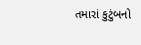તમારાં કુટુંબનો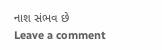નાશ સંભવ છે
Leave a comment